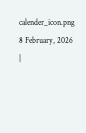calender_icon.png 8 February, 2026 |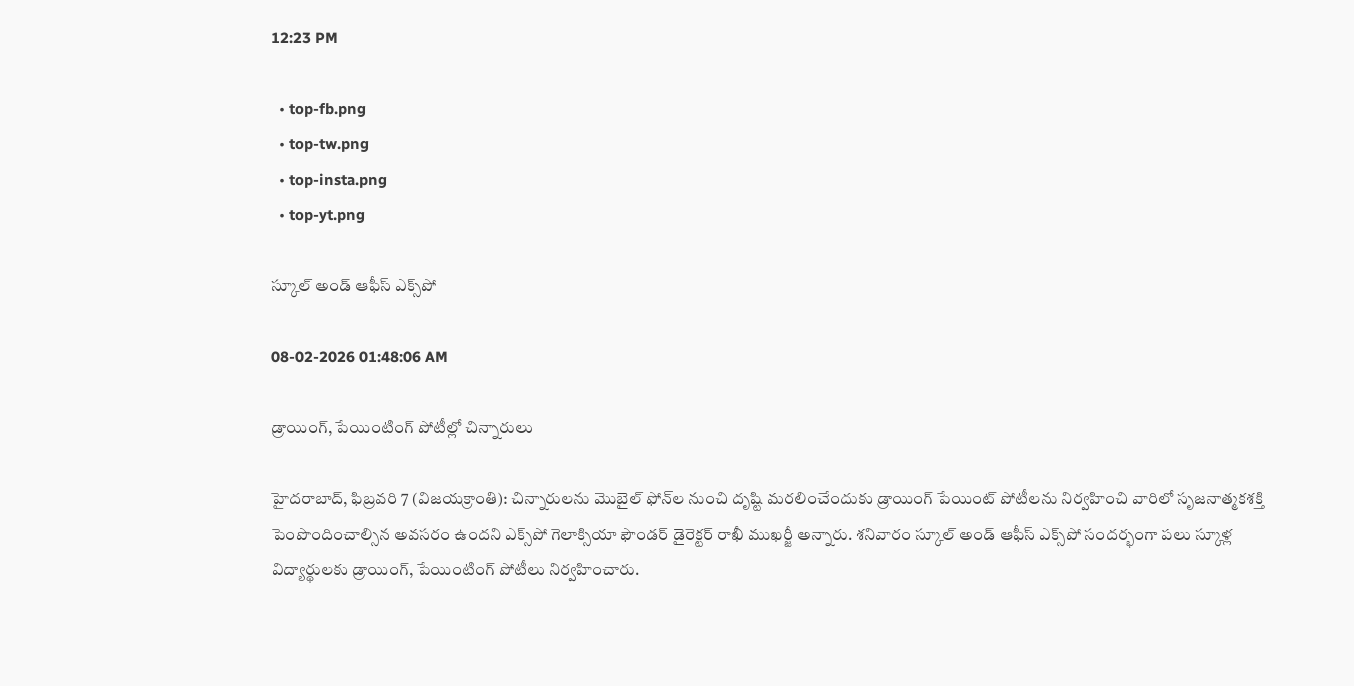12:23 PM

  • top-fb.png
  • top-tw.png
  • top-insta.png
  • top-yt.png

స్కూల్ అండ్ ఆఫీస్ ఎక్స్‌పో

08-02-2026 01:48:06 AM

డ్రాయింగ్, పేయింటింగ్ పోటీల్లో చిన్నారులు

హైదరాబాద్, ఫిబ్రవరి 7 (విజయక్రాంతి): చిన్నారులను మొబైల్ ఫోన్‌ల నుంచి దృష్టి మరలించేందుకు డ్రాయింగ్ పేయింట్ పోటీలను నిర్వహించి వారిలో సృజనాత్మకశక్తి పెంపొందించాల్సిన అవసరం ఉందని ఎక్స్‌పో గెలాక్సియా ఫౌండర్ డైరెక్టర్ రాఖీ ముఖర్జీ అన్నారు. శనివారం స్కూల్ అండ్ ఆఫీస్ ఎక్స్‌పో సందర్భంగా పలు స్కూళ్ల విద్యార్థులకు డ్రాయింగ్, పేయింటింగ్ పోటీలు నిర్వహించారు.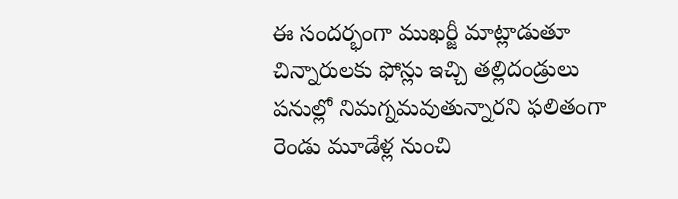ఈ సందర్భంగా ముఖర్జీ మాట్లాడుతూ చిన్నారులకు ఫోన్లు ఇచ్చి తల్లిదండ్రులు పనుల్లో నిమగ్నమవుతున్నారని ఫలితంగా రెండు మూడేళ్ల నుంచి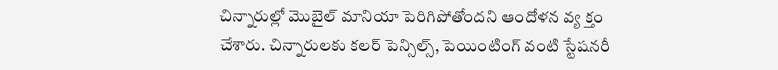చిన్నారుల్లో మొబైల్ మానియా పెరిగిపోతోందని ఆందోళన వ్య క్తం చేశారు. చిన్నారులకు కలర్ పెన్సిల్స్, పెయింటింగ్ వంటి స్టేషనరీ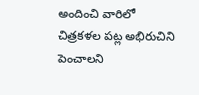అందించి వారిలో చిత్రకళల పట్ల అభిరుచిని పెంచాలని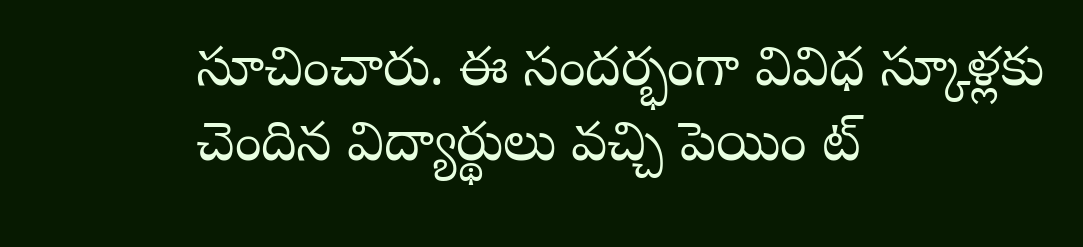సూచించారు. ఈ సందర్భంగా వివిధ స్కూళ్లకు చెందిన విద్యార్థులు వచ్చి పెయిం ట్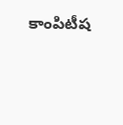కాంపిటీష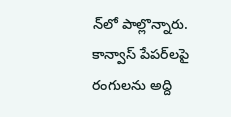న్‌లో పాల్లొన్నారు. కాన్వాస్ పేపర్‌లపై రంగులను అద్ది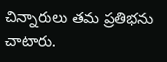చిన్నారులు తమ ప్రతిభను చాటారు.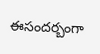ఈసందర్బంగా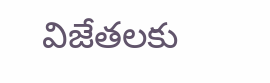విజేతలకు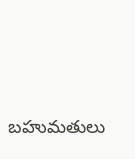బహుమతులు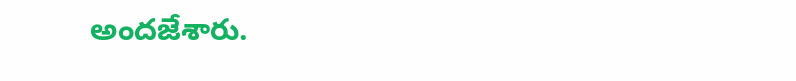అందజేశారు.